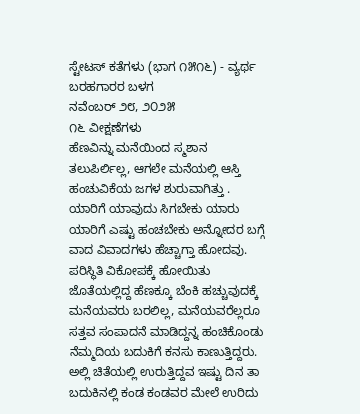ಸ್ಟೇಟಸ್ ಕತೆಗಳು (ಭಾಗ ೧೫೧೬) - ವ್ಯರ್ಥ
ಬರಹಗಾರರ ಬಳಗ
ನವೆಂಬರ್ ೨೮, ೨೦೨೫
೧೬ ವೀಕ್ಷಣೆಗಳು
ಹೆಣವಿನ್ನು ಮನೆಯಿಂದ ಸ್ಮಶಾನ ತಲುಪಿರ್ಲಿಲ್ಲ, ಆಗಲೇ ಮನೆಯಲ್ಲಿ ಆಸ್ತಿ ಹಂಚುವಿಕೆಯ ಜಗಳ ಶುರುವಾಗಿತ್ತು . ಯಾರಿಗೆ ಯಾವುದು ಸಿಗಬೇಕು ಯಾರು ಯಾರಿಗೆ ಎಷ್ಟು ಹಂಚಬೇಕು ಅನ್ನೋದರ ಬಗ್ಗೆ ವಾದ ವಿವಾದಗಳು ಹೆಚ್ಚಾಗ್ತಾ ಹೋದವು. ಪರಿಸ್ಥಿತಿ ವಿಕೋಪಕ್ಕೆ ಹೋಯಿತು ಜೊತೆಯಲ್ಲಿದ್ದ ಹೆಣಕ್ಕೂ ಬೆಂಕಿ ಹಚ್ಚುವುದಕ್ಕೆ ಮನೆಯವರು ಬರಲಿಲ್ಲ, ಮನೆಯವರೆಲ್ಲರೂ ಸತ್ತವ ಸಂಪಾದನೆ ಮಾಡಿದ್ದನ್ನ ಹಂಚಿಕೊಂಡು ನೆಮ್ಮದಿಯ ಬದುಕಿಗೆ ಕನಸು ಕಾಣುತ್ತಿದ್ದರು. ಅಲ್ಲಿ ಚಿತೆಯಲ್ಲಿ ಉರುತ್ತಿದ್ದವ ಇಷ್ಟು ದಿನ ತಾ ಬದುಕಿನಲ್ಲಿ ಕಂಡ ಕಂಡವರ ಮೇಲೆ ಉರಿದು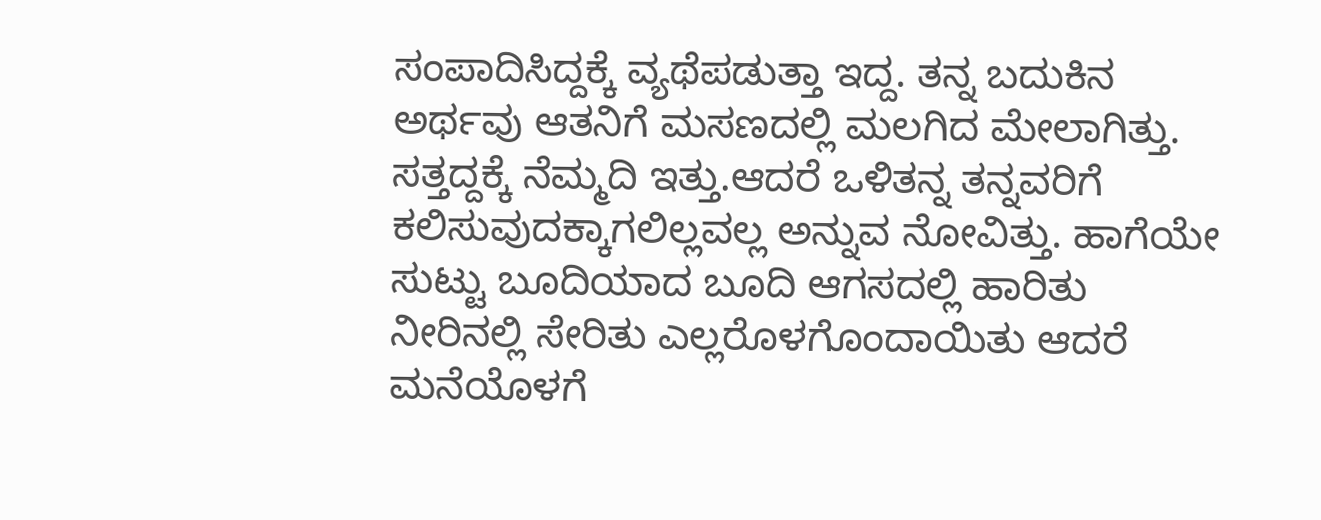ಸಂಪಾದಿಸಿದ್ದಕ್ಕೆ ವ್ಯಥೆಪಡುತ್ತಾ ಇದ್ದ. ತನ್ನ ಬದುಕಿನ ಅರ್ಥವು ಆತನಿಗೆ ಮಸಣದಲ್ಲಿ ಮಲಗಿದ ಮೇಲಾಗಿತ್ತು. ಸತ್ತದ್ದಕ್ಕೆ ನೆಮ್ಮದಿ ಇತ್ತು.ಆದರೆ ಒಳಿತನ್ನ ತನ್ನವರಿಗೆ ಕಲಿಸುವುದಕ್ಕಾಗಲಿಲ್ಲವಲ್ಲ ಅನ್ನುವ ನೋವಿತ್ತು. ಹಾಗೆಯೇ ಸುಟ್ಟು ಬೂದಿಯಾದ ಬೂದಿ ಆಗಸದಲ್ಲಿ ಹಾರಿತು ನೀರಿನಲ್ಲಿ ಸೇರಿತು ಎಲ್ಲರೊಳಗೊಂದಾಯಿತು ಆದರೆ ಮನೆಯೊಳಗೆ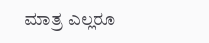ಮಾತ್ರ ಎಲ್ಲರೂ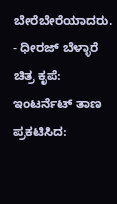ಬೇರೆಬೇರೆಯಾದರು.
- ಧೀರಜ್ ಬೆಳ್ಳಾರೆ
ಚಿತ್ರ ಕೃಪೆ: ಇಂಟರ್ನೆಟ್ ತಾಣ
ಪ್ರಕಟಿಸಿದ: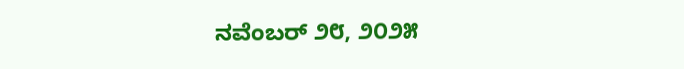ನವೆಂಬರ್ ೨೮, ೨೦೨೫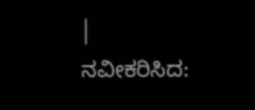|
ನವೀಕರಿಸಿದ: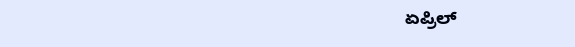ಏಪ್ರಿಲ್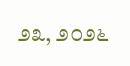೨೩, ೨೦೨೬